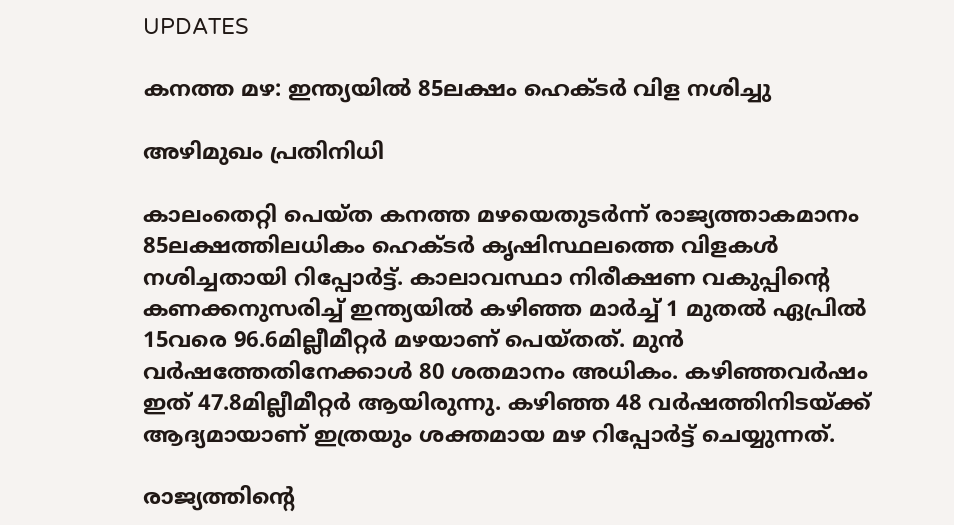UPDATES

കനത്ത മഴ: ഇന്ത്യയില്‍ 85ലക്ഷം ഹെക്ടര്‍ വിള നശിച്ചു

അഴിമുഖം പ്രതിനിധി

കാലംതെറ്റി പെയ്ത കനത്ത മഴയെതുടര്‍ന്ന് രാജ്യത്താകമാനം 85ലക്ഷത്തിലധികം ഹെക്ടര്‍ കൃഷിസ്ഥലത്തെ വിളകള്‍ നശിച്ചതായി റിപ്പോര്‍ട്ട്. കാലാവസ്ഥാ നിരീക്ഷണ വകുപ്പിന്റെ കണക്കനുസരിച്ച് ഇന്ത്യയില്‍ കഴിഞ്ഞ മാര്‍ച്ച് 1 മുതല്‍ ഏപ്രില്‍ 15വരെ 96.6മില്ലീമീറ്റര്‍ മഴയാണ് പെയ്തത്. മുന്‍ വര്‍ഷത്തേതിനേക്കാള്‍ 80 ശതമാനം അധികം. കഴിഞ്ഞവര്‍ഷം ഇത് 47.8മില്ലീമീറ്റര്‍ ആയിരുന്നു. കഴിഞ്ഞ 48 വര്‍ഷത്തിനിടയ്ക്ക് ആദ്യമായാണ് ഇത്രയും ശക്തമായ മഴ റിപ്പോര്‍ട്ട് ചെയ്യുന്നത്.

രാജ്യത്തിന്റെ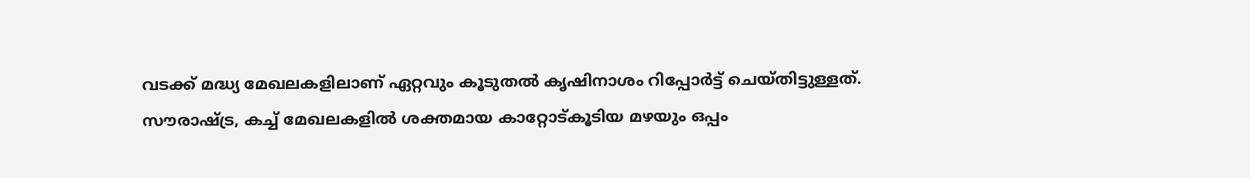വടക്ക് മദ്ധ്യ മേഖലകളിലാണ് ഏറ്റവും കൂടുതല്‍ കൃഷിനാശം റിപ്പോര്‍ട്ട് ചെയ്തിട്ടുള്ളത്. സൗരാഷ്ട്ര, കച്ച് മേഖലകളില്‍ ശക്തമായ കാറ്റോട്കൂടിയ മഴയും ഒപ്പം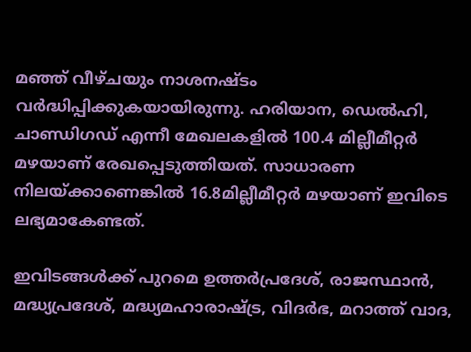മഞ്ഞ് വീഴ്ചയും നാശനഷ്ടം വര്‍ദ്ധിപ്പിക്കുകയായിരുന്നു. ഹരിയാന, ഡെല്‍ഹി, ചാണ്ഡിഗഡ് എന്നീ മേഖലകളില്‍ 100.4 മില്ലീമീറ്റര്‍ മഴയാണ് രേഖപ്പെടുത്തിയത്. സാധാരണ നിലയ്ക്കാണെങ്കില്‍ 16.8മില്ലീമീറ്റര്‍ മഴയാണ് ഇവിടെ ലഭ്യമാകേണ്ടത്.

ഇവിടങ്ങള്‍ക്ക് പുറമെ ഉത്തര്‍പ്രദേശ്, രാജസ്ഥാന്‍, മദ്ധ്യപ്രദേശ്, മദ്ധ്യമഹാരാഷ്ട്ര, വിദര്‍ഭ, മറാത്ത് വാദ,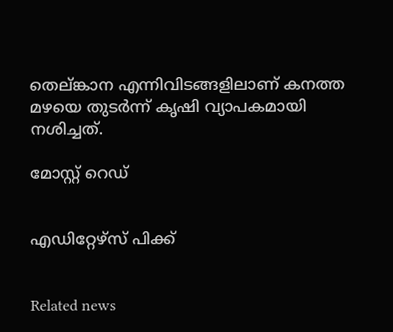തെല്ങ്കാന എന്നിവിടങ്ങളിലാണ് കനത്ത മഴയെ തുടര്‍ന്ന് കൃഷി വ്യാപകമായി നശിച്ചത്.

മോസ്റ്റ് റെഡ്


എഡിറ്റേഴ്സ് പിക്ക്


Related news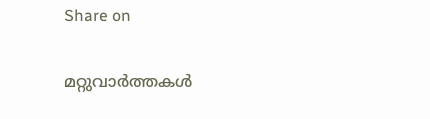Share on

മറ്റുവാര്‍ത്തകള്‍